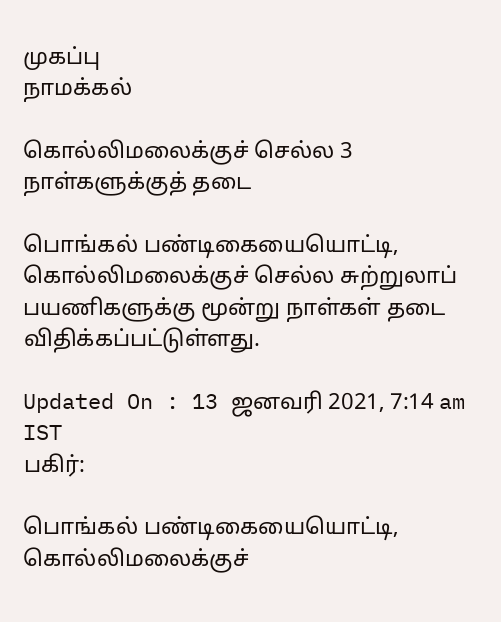முகப்பு
நாமக்கல்

கொல்லிமலைக்குச் செல்ல 3 நாள்களுக்குத் தடை

பொங்கல் பண்டிகையையொட்டி, கொல்லிமலைக்குச் செல்ல சுற்றுலாப் பயணிகளுக்கு மூன்று நாள்கள் தடை விதிக்கப்பட்டுள்ளது.

Updated On : 13 ஜனவரி 2021, 7:14 am IST
பகிர்:

பொங்கல் பண்டிகையையொட்டி, கொல்லிமலைக்குச்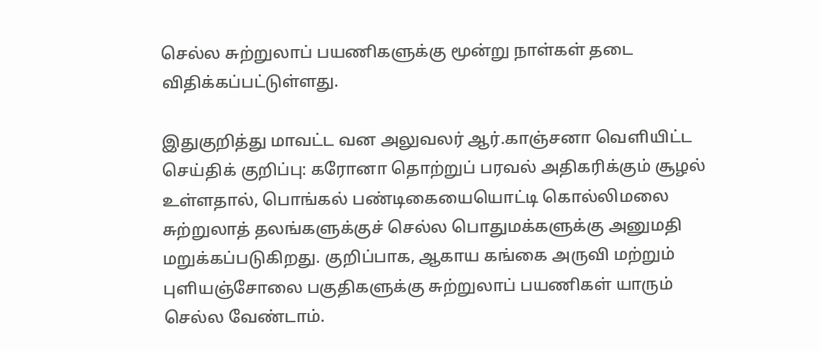செல்ல சுற்றுலாப் பயணிகளுக்கு மூன்று நாள்கள் தடை விதிக்கப்பட்டுள்ளது.

இதுகுறித்து மாவட்ட வன அலுவலர் ஆர்.காஞ்சனா வெளியிட்ட செய்திக் குறிப்பு: கரோனா தொற்றுப் பரவல் அதிகரிக்கும் சூழல் உள்ளதால், பொங்கல் பண்டிகையையொட்டி கொல்லிமலை சுற்றுலாத் தலங்களுக்குச் செல்ல பொதுமக்களுக்கு அனுமதி மறுக்கப்படுகிறது. குறிப்பாக, ஆகாய கங்கை அருவி மற்றும் புளியஞ்சோலை பகுதிகளுக்கு சுற்றுலாப் பயணிகள் யாரும் செல்ல வேண்டாம்.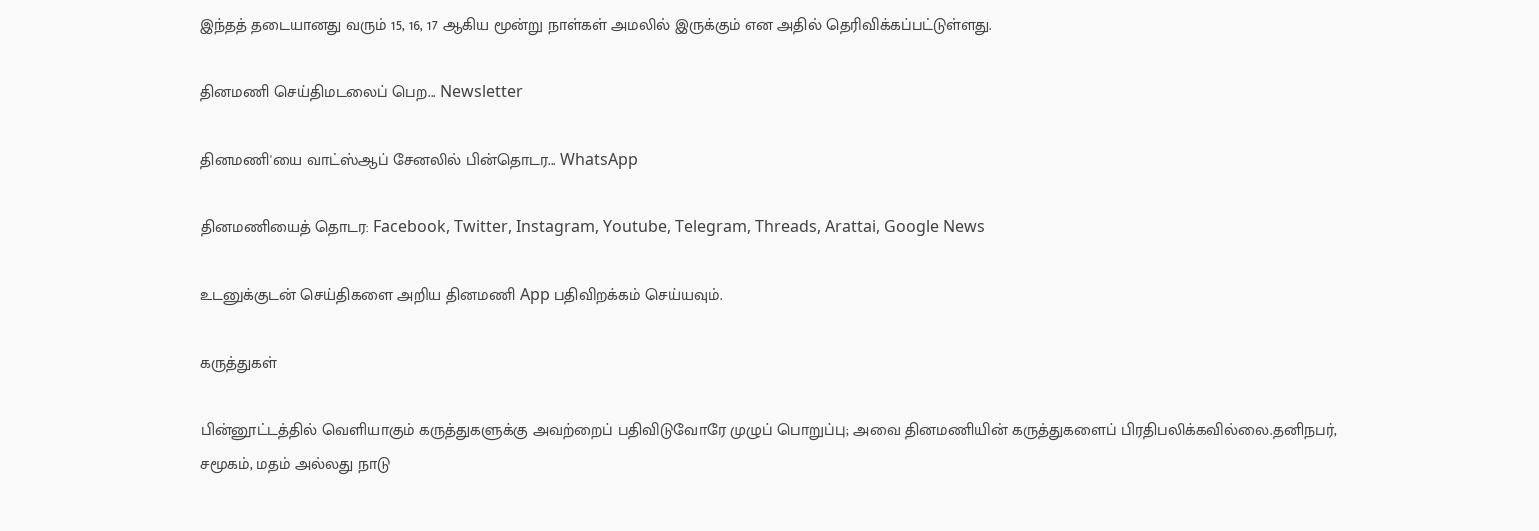இந்தத் தடையானது வரும் 15, 16, 17 ஆகிய மூன்று நாள்கள் அமலில் இருக்கும் என அதில் தெரிவிக்கப்பட்டுள்ளது.

தினமணி செய்திமடலைப் பெற... Newsletter

தினமணி'யை வாட்ஸ்ஆப் சேனலில் பின்தொடர... WhatsApp

தினமணியைத் தொடர: Facebook, Twitter, Instagram, Youtube, Telegram, Threads, Arattai, Google News

உடனுக்குடன் செய்திகளை அறிய தினமணி App பதிவிறக்கம் செய்யவும்.

கருத்துகள்

பின்னூட்டத்தில் வெளியாகும் கருத்துகளுக்கு அவற்றைப் பதிவிடுவோரே முழுப் பொறுப்பு; அவை தினமணியின் கருத்துகளைப் பிரதிபலிக்கவில்லை.தனிநபர், சமூகம், மதம் அல்லது நாடு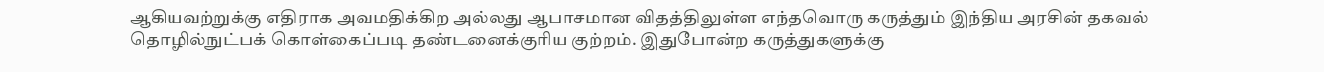ஆகியவற்றுக்கு எதிராக அவமதிக்கிற அல்லது ஆபாசமான விதத்திலுள்ள எந்தவொரு கருத்தும் இந்திய அரசின் தகவல் தொழில்நுட்பக் கொள்கைப்படி தண்டனைக்குரிய குற்றம். இதுபோன்ற கருத்துகளுக்கு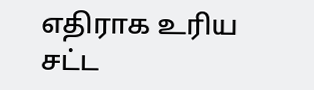எதிராக உரிய சட்ட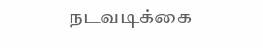நடவடிக்கை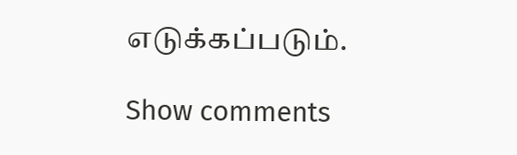எடுக்கப்படும்.

Show comments